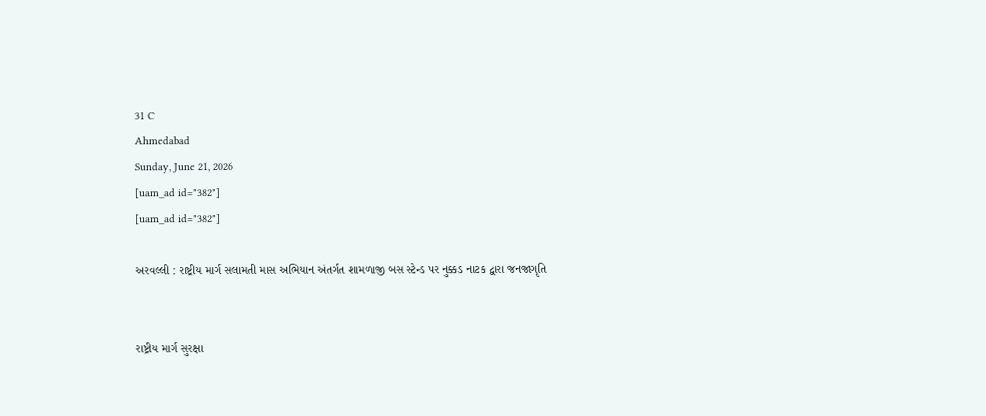31 C
Ahmedabad
Sunday, June 21, 2026
[uam_ad id="382"]
[uam_ad id="382"]

અરવલ્લી : રાષ્ટ્રીય માર્ગ સલામતી માસ અભિયાન અંતર્ગત શામળાજી બસ સ્ટેન્ડ પર નુક્કડ નાટક દ્વારા જનજાગૃતિ


રાષ્ટ્રીય માર્ગ સુરક્ષા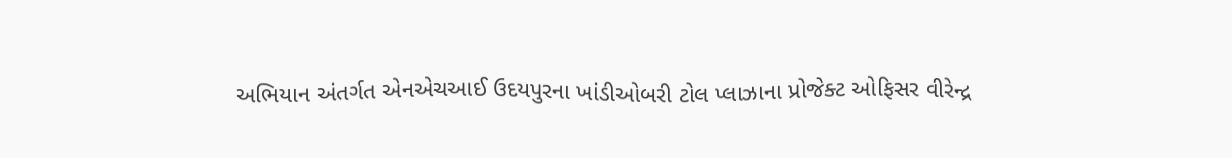અભિયાન અંતર્ગત એનએચઆઈ ઉદયપુરના ખાંડીઓબરી ટોલ પ્લાઝાના પ્રોજેક્ટ ઓફિસર વીરેન્દ્ર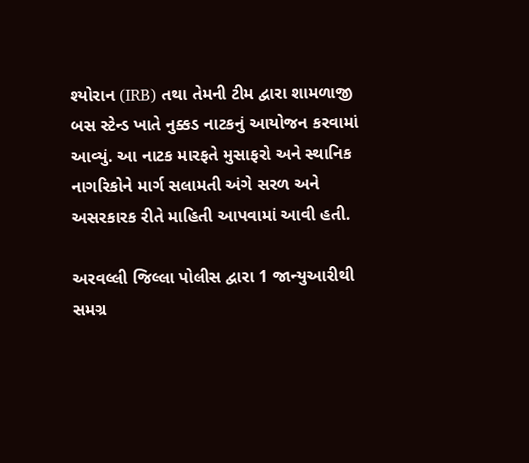શ્યોરાન (IRB) તથા તેમની ટીમ દ્વારા શામળાજી બસ સ્ટેન્ડ ખાતે નુક્કડ નાટકનું આયોજન કરવામાં આવ્યું. આ નાટક મારફતે મુસાફરો અને સ્થાનિક નાગરિકોને માર્ગ સલામતી અંગે સરળ અને અસરકારક રીતે માહિતી આપવામાં આવી હતી.

અરવલ્લી જિલ્લા પોલીસ દ્વારા 1 જાન્યુઆરીથી સમગ્ર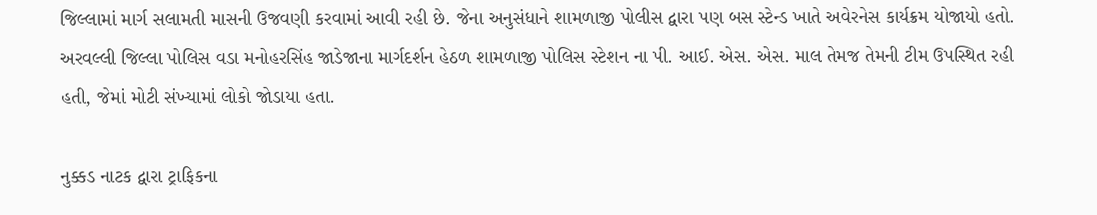જિલ્લામાં માર્ગ સલામતી માસની ઉજવણી કરવામાં આવી રહી છે. જેના અનુસંધાને શામળાજી પોલીસ દ્વારા પણ બસ સ્ટેન્ડ ખાતે અવેરનેસ કાર્યક્રમ યોજાયો હતો. અરવલ્લી જિલ્લા પોલિસ વડા મનોહરસિંહ જાડેજાના માર્ગદર્શન હેઠળ શામળાજી પોલિસ સ્ટેશન ના પી. આઈ. એસ. એસ. માલ તેમજ તેમની ટીમ ઉપસ્થિત રહી હતી, જેમાં મોટી સંખ્યામાં લોકો જોડાયા હતા.

નુક્કડ નાટક દ્વારા ટ્રાફિકના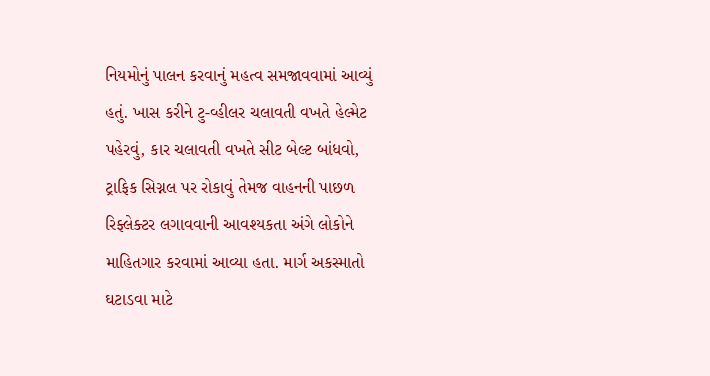નિયમોનું પાલન કરવાનું મહત્વ સમજાવવામાં આવ્યું હતું. ખાસ કરીને ટુ-વ્હીલર ચલાવતી વખતે હેલ્મેટ પહેરવું, કાર ચલાવતી વખતે સીટ બેલ્ટ બાંધવો, ટ્રાફિક સિગ્નલ પર રોકાવું તેમજ વાહનની પાછળ રિફ્લેક્ટર લગાવવાની આવશ્યકતા અંગે લોકોને માહિતગાર કરવામાં આવ્યા હતા. માર્ગ અકસ્માતો ઘટાડવા માટે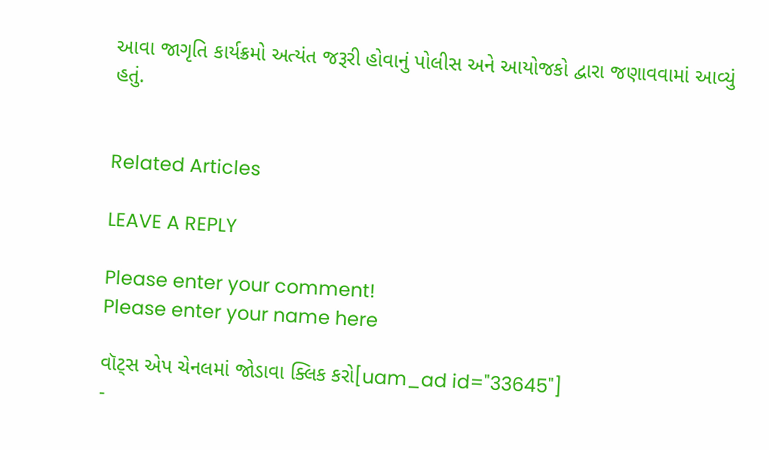આવા જાગૃતિ કાર્યક્રમો અત્યંત જરૂરી હોવાનું પોલીસ અને આયોજકો દ્વારા જણાવવામાં આવ્યું હતું.


Related Articles

LEAVE A REPLY

Please enter your comment!
Please enter your name here

વૉટ્સ એપ ચેનલમાં જોડાવા ક્લિક કરો[uam_ad id="33645"]
-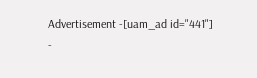Advertisement -[uam_ad id="441"]
-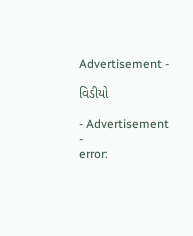Advertisement -

વિડીયો

- Advertisement -
error: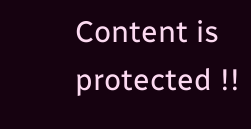Content is protected !!